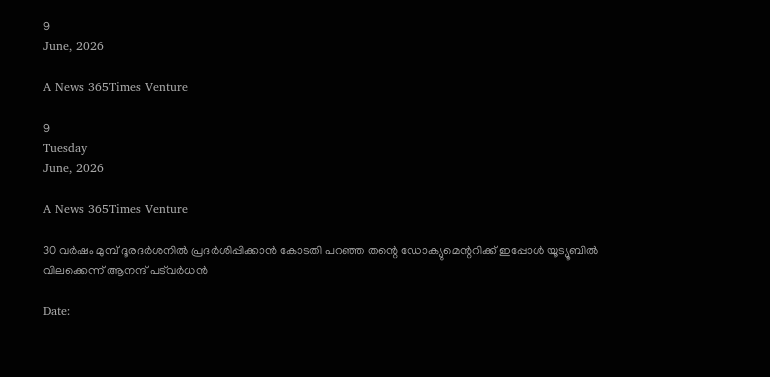9
June, 2026

A News 365Times Venture

9
Tuesday
June, 2026

A News 365Times Venture

30 വര്‍ഷം മുമ്പ് ദൂരദര്‍ശനില്‍ പ്രദര്‍ശിപ്പിക്കാന്‍ കോടതി പറഞ്ഞ തന്റെ ഡോക്യുമെന്ററിക്ക് ഇപ്പോള്‍ യൂട്യൂബില്‍ വിലക്കെന്ന് ആനന്ദ് പട്‌വര്‍ധന്‍

Date: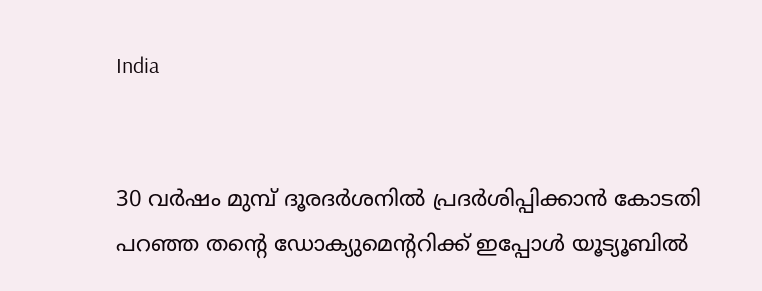India


30 വര്‍ഷം മുമ്പ് ദൂരദര്‍ശനില്‍ പ്രദര്‍ശിപ്പിക്കാന്‍ കോടതി പറഞ്ഞ തന്റെ ഡോക്യുമെന്ററിക്ക് ഇപ്പോള്‍ യൂട്യൂബില്‍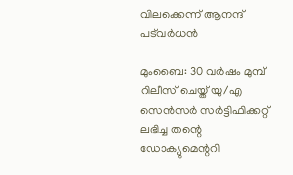വിലക്കെന്ന് ആനന്ദ് പട്‌വര്‍ധന്‍

മുംബൈ: 30 വര്‍ഷം മുമ്പ് റിലീസ് ചെയ്ത് യു/എ സെന്‍സര്‍ സര്‍ട്ടിഫിക്കറ്റ് ലഭിച്ച തന്റെ ഡോക്യുമെന്ററി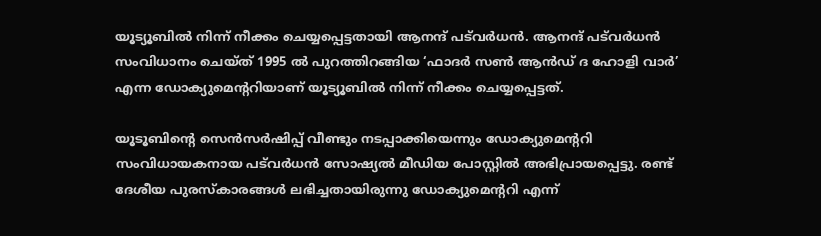യൂട്യൂബില്‍ നിന്ന് നീക്കം ചെയ്യപ്പെട്ടതായി ആനന്ദ് പട്‌വര്‍ധന്‍. ആനന്ദ് പട്‌വര്‍ധന്‍ സംവിധാനം ചെയ്ത് 1995 ല്‍ പുറത്തിറങ്ങിയ ‘ഫാദര്‍ സണ്‍ ആന്‍ഡ് ദ ഹോളി വാര്‍’ എന്ന ഡോക്യുമെന്ററിയാണ് യൂട്യൂബില്‍ നിന്ന് നീക്കം ചെയ്യപ്പെട്ടത്.

യൂടൂബിന്റെ സെന്‍സര്‍ഷിപ്പ് വീണ്ടും നടപ്പാക്കിയെന്നും ഡോക്യുമെന്ററി സംവിധായകനായ പട്‌വര്‍ധന്‍ സോഷ്യല്‍ മീഡിയ പോസ്റ്റില്‍ അഭിപ്രായപ്പെട്ടു. രണ്ട് ദേശീയ പുരസ്‌കാരങ്ങള്‍ ലഭിച്ചതായിരുന്നു ഡോക്യുമെന്ററി എന്ന്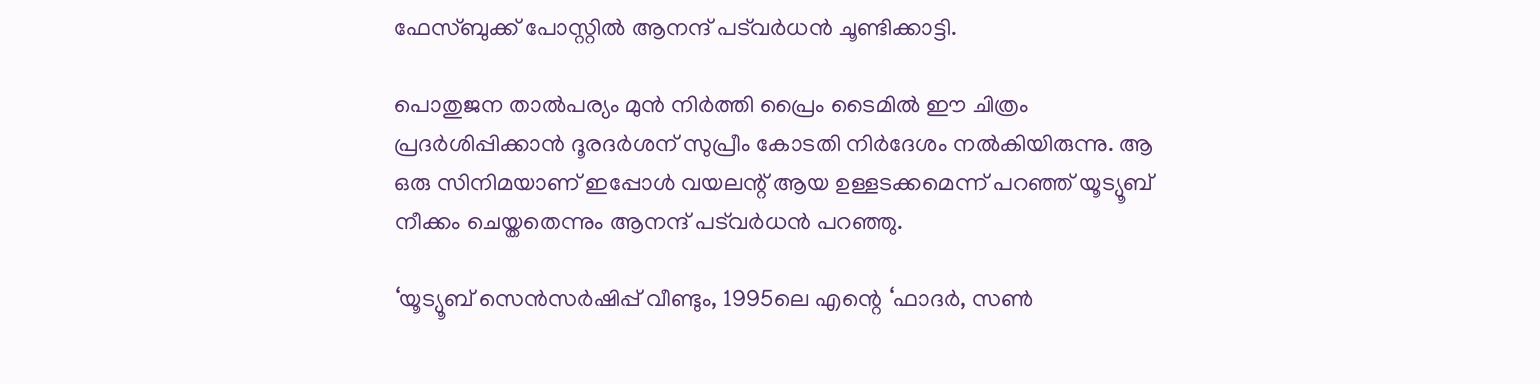ഫേസ്ബുക്ക് പോസ്റ്റില്‍ ആനന്ദ് പട്‌വര്‍ധന്‍ ചൂണ്ടിക്കാട്ടി.

പൊതുജന താല്‍പര്യം മുന്‍ നിര്‍ത്തി പ്രൈം ടൈമില്‍ ഈ ചിത്രം പ്രദര്‍ശിപ്പിക്കാന്‍ ദൂരദര്‍ശന് സുപ്രീം കോടതി നിര്‍ദേശം നല്‍കിയിരുന്നു. ആ ഒരു സിനിമയാണ് ഇപ്പോള്‍ വയലന്റ് ആയ ഉള്ളടക്കമെന്ന് പറഞ്ഞ് യൂട്യൂബ് നീക്കം ചെയ്തതെന്നും ആനന്ദ് പട്‌വര്‍ധന്‍ പറഞ്ഞു.

‘യൂട്യൂബ് സെന്‍സര്‍ഷിപ്പ് വീണ്ടും, 1995ലെ എന്റെ ‘ഫാദര്‍, സണ്‍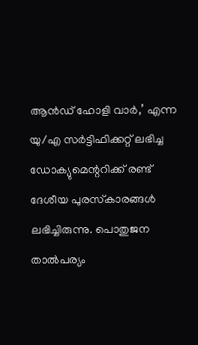ആന്‍ഡ് ഹോളി വാര്‍,’ എന്ന യു/എ സര്‍ട്ടിഫിക്കറ്റ് ലഭിച്ച ഡോക്യുമെന്ററിക്ക് രണ്ട് ദേശീയ പുരസ്‌കാരങ്ങള്‍ ലഭിച്ചിരുന്നു. പൊതുജന താല്‍പര്യം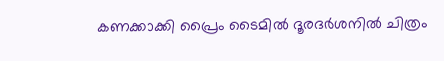കണക്കാക്കി പ്രൈം ടൈമില്‍ ദൂരദര്‍ശനില്‍ ചിത്രം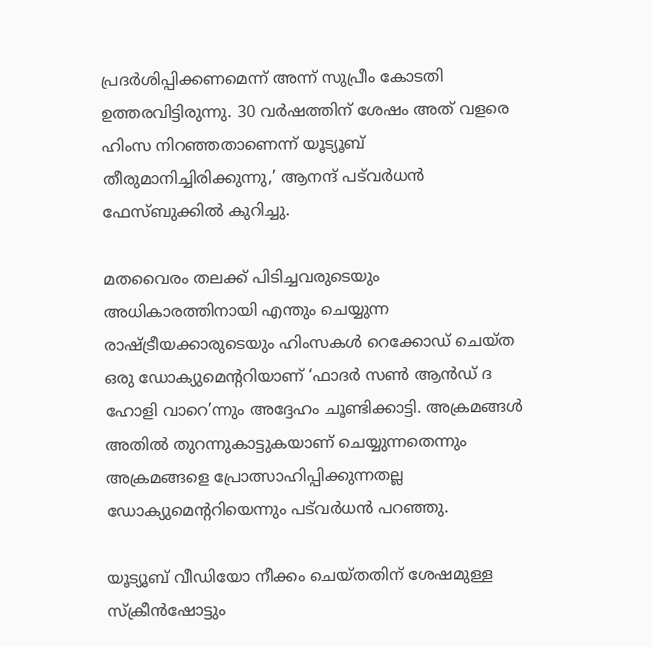പ്രദര്‍ശിപ്പിക്കണമെന്ന് അന്ന് സുപ്രീം കോടതി ഉത്തരവിട്ടിരുന്നു. 30 വര്‍ഷത്തിന് ശേഷം അത് വളരെ ഹിംസ നിറഞ്ഞതാണെന്ന് യൂട്യൂബ് തീരുമാനിച്ചിരിക്കുന്നു,’ ആനന്ദ് പട്‌വര്‍ധന്‍ ഫേസ്ബുക്കില്‍ കുറിച്ചു.

മതവൈരം തലക്ക് പിടിച്ചവരുടെയും അധികാരത്തിനായി എന്തും ചെയ്യുന്ന രാഷ്ട്രീയക്കാരുടെയും ഹിംസകള്‍ റെക്കോഡ് ചെയ്ത ഒരു ഡോക്യുമെന്ററിയാണ് ‘ഫാദര്‍ സണ്‍ ആന്‍ഡ് ദ ഹോളി വാറെ’ന്നും അദ്ദേഹം ചൂണ്ടിക്കാട്ടി. അക്രമങ്ങള്‍ അതില്‍ തുറന്നുകാട്ടുകയാണ് ചെയ്യുന്നതെന്നും അക്രമങ്ങളെ പ്രോത്സാഹിപ്പിക്കുന്നതല്ല ഡോക്യുമെന്ററിയെന്നും പട്‌വര്‍ധന്‍ പറഞ്ഞു.

യൂട്യൂബ് വീഡിയോ നീക്കം ചെയ്തതിന് ശേഷമുള്ള സ്‌ക്രീന്‍ഷോട്ടും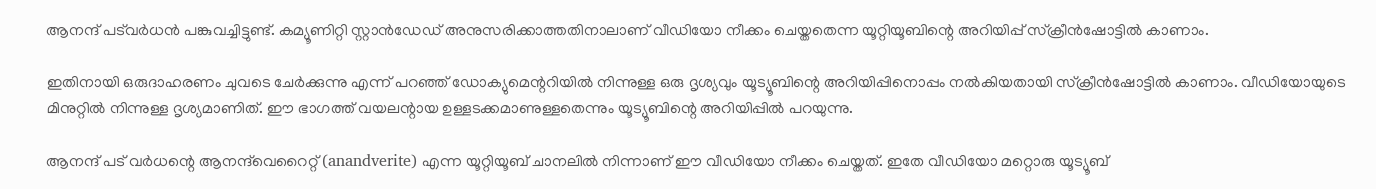ആനന്ദ് പട്‌വര്‍ധന്‍ പങ്കുവച്ചിട്ടുണ്ട്. കമ്യൂണിറ്റി സ്റ്റാന്‍ഡേഡ് അനുസരിക്കാത്തതിനാലാണ് വീഡിയോ നീക്കം ചെയ്തതെന്ന യൂറ്റിയൂബിന്റെ അറിയിപ്പ് സ്‌ക്രീന്‍ഷോട്ടില്‍ കാണാം.

ഇതിനായി ഒരുദാഹരണം ചുവടെ ചേര്‍ക്കുന്നു എന്ന് പറഞ്ഞ് ഡോക്യുമെന്ററിയില്‍ നിന്നുള്ള ഒരു ദൃശ്യവും യൂട്യൂബിന്റെ അറിയിപ്പിനൊപ്പം നല്‍കിയതായി സ്‌ക്രീന്‍ഷോട്ടില്‍ കാണാം. വീഡിയോയുടെ മിനുറ്റില്‍ നിന്നുള്ള ദൃശ്യമാണിത്. ഈ ഭാഗത്ത് വയലന്റായ ഉള്ളടക്കമാണുള്ളതെന്നും യൂട്യൂബിന്റെ അറിയിപ്പില്‍ പറയുന്നു.

ആനന്ദ് പട് വര്‍ധന്റെ ആനന്ദ്‌വെറൈറ്റ് (anandverite) എന്ന യൂറ്റിയൂബ് ചാനലില്‍ നിന്നാണ് ഈ വീഡിയോ നീക്കം ചെയ്തത്. ഇതേ വീഡിയോ മറ്റൊരു യൂട്യൂബ്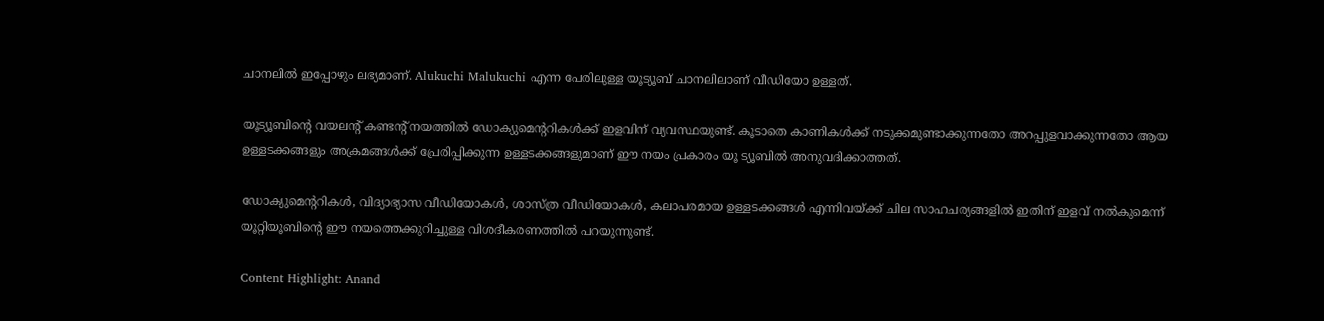ചാനലില്‍ ഇപ്പോഴും ലഭ്യമാണ്. Alukuchi Malukuchi എന്ന പേരിലുള്ള യൂട്യൂബ് ചാനലിലാണ് വീഡിയോ ഉള്ളത്.

യൂട്യൂബിന്റെ വയലന്റ് കണ്ടന്റ് നയത്തില്‍ ഡോക്യുമെന്ററികള്‍ക്ക് ഇളവിന് വ്യവസ്ഥയുണ്ട്. കൂടാതെ കാണികള്‍ക്ക് നടുക്കമുണ്ടാക്കുന്നതോ അറപ്പുളവാക്കുന്നതോ ആയ ഉള്ളടക്കങ്ങളും അക്രമങ്ങള്‍ക്ക് പ്രേരിപ്പിക്കുന്ന ഉള്ളടക്കങ്ങളുമാണ് ഈ നയം പ്രകാരം യൂ ട്യൂബില്‍ അനുവദിക്കാത്തത്.

ഡോക്യുമെന്ററികള്‍, വിദ്യാഭ്യാസ വീഡിയോകള്‍, ശാസ്ത്ര വീഡിയോകള്‍, കലാപരമായ ഉള്ളടക്കങ്ങള്‍ എന്നിവയ്ക്ക് ചില സാഹചര്യങ്ങളില്‍ ഇതിന് ഇളവ് നല്‍കുമെന്ന് യൂറ്റിയൂബിന്റെ ഈ നയത്തെക്കുറിച്ചുള്ള വിശദീകരണത്തില്‍ പറയുന്നുണ്ട്.

Content Highlight: Anand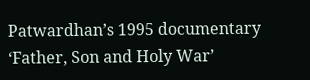Patwardhan’s 1995 documentary ‘Father, Son and Holy War’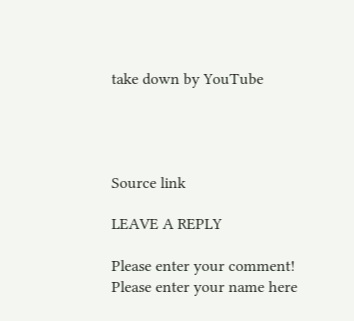take down by YouTube




Source link

LEAVE A REPLY

Please enter your comment!
Please enter your name here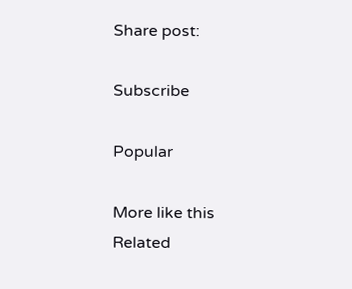Share post:

Subscribe

Popular

More like this
Related